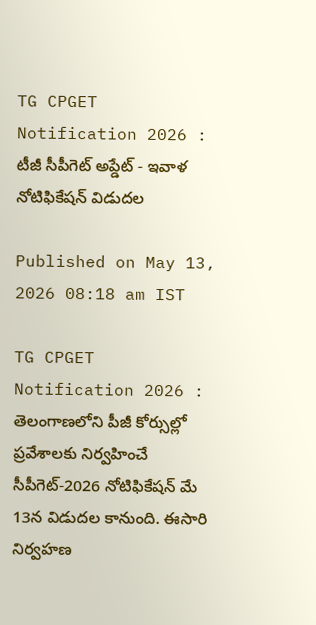TG CPGET Notification 2026 : టీజీ సీపీగెట్ అప్డేట్ - ఇవాళ నోటిఫికేషన్ విడుదల

Published on May 13, 2026 08:18 am IST

TG CPGET Notification 2026 : తెలంగాణలోని పీజీ కోర్సుల్లో ప్రవేశాలకు నిర్వహించే సీపీగెట్-2026 నోటిఫికేషన్ మే 13న విడుదల కానుంది. ఈసారి నిర్వహణ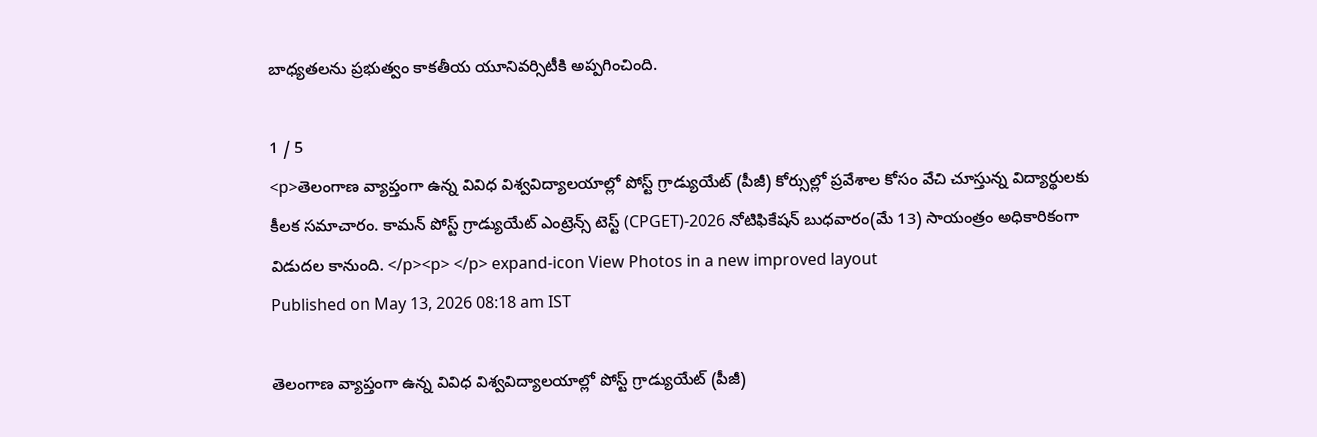బాధ్యతలను ప్రభుత్వం కాకతీయ యూనివర్సిటీకి అప్పగించింది.

1 / 5
<p>తెలంగాణ వ్యాప్తంగా ఉన్న వివిధ విశ్వవిద్యాలయాల్లో పోస్ట్ గ్రాడ్యుయేట్ (పీజీ) కోర్సుల్లో ప్రవేశాల కోసం వేచి చూస్తున్న విద్యార్థులకు కీలక సమాచారం. కామన్ పోస్ట్ గ్రాడ్యుయేట్ ఎంట్రెన్స్ టెస్ట్ (CPGET)-2026 నోటిఫికేషన్ బుధవారం(మే 13) సాయంత్రం అధికారికంగా విడుదల కానుంది. </p><p> </p> expand-icon View Photos in a new improved layout
Published on May 13, 2026 08:18 am IST

తెలంగాణ వ్యాప్తంగా ఉన్న వివిధ విశ్వవిద్యాలయాల్లో పోస్ట్ గ్రాడ్యుయేట్ (పీజీ)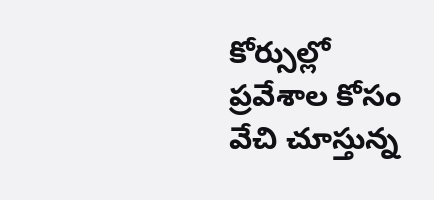కోర్సుల్లో ప్రవేశాల కోసం వేచి చూస్తున్న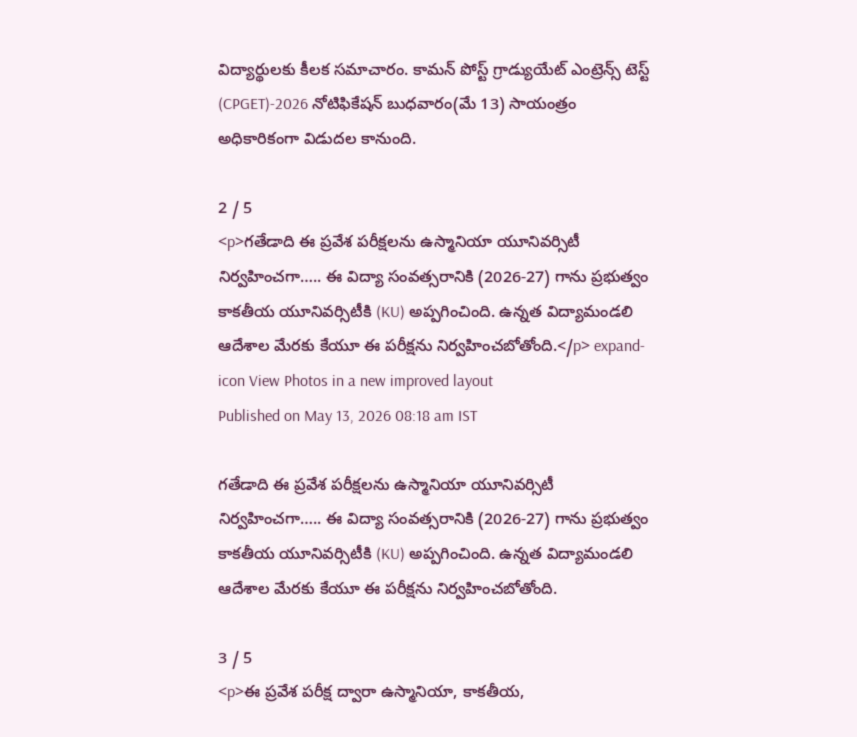విద్యార్థులకు కీలక సమాచారం. కామన్ పోస్ట్ గ్రాడ్యుయేట్ ఎంట్రెన్స్ టెస్ట్ (CPGET)-2026 నోటిఫికేషన్ బుధవారం(మే 13) సాయంత్రం అధికారికంగా విడుదల కానుంది.

2 / 5
<p>గతేడాది ఈ ప్రవేశ పరీక్షలను ఉస్మానియా యూనివర్సిటీ నిర్వహించగా….. ఈ విద్యా సంవత్సరానికి (2026-27) గాను ప్రభుత్వం కాకతీయ యూనివర్సిటీకి (KU) అప్పగించింది. ఉన్నత విద్యామండలి ఆదేశాల మేరకు కేయూ ఈ పరీక్షను నిర్వహించబోతోంది.</p> expand-icon View Photos in a new improved layout
Published on May 13, 2026 08:18 am IST

గతేడాది ఈ ప్రవేశ పరీక్షలను ఉస్మానియా యూనివర్సిటీ నిర్వహించగా….. ఈ విద్యా సంవత్సరానికి (2026-27) గాను ప్రభుత్వం కాకతీయ యూనివర్సిటీకి (KU) అప్పగించింది. ఉన్నత విద్యామండలి ఆదేశాల మేరకు కేయూ ఈ పరీక్షను నిర్వహించబోతోంది.

3 / 5
<p>ఈ ప్రవేశ పరీక్ష ద్వారా ఉస్మానియా, కాకతీయ,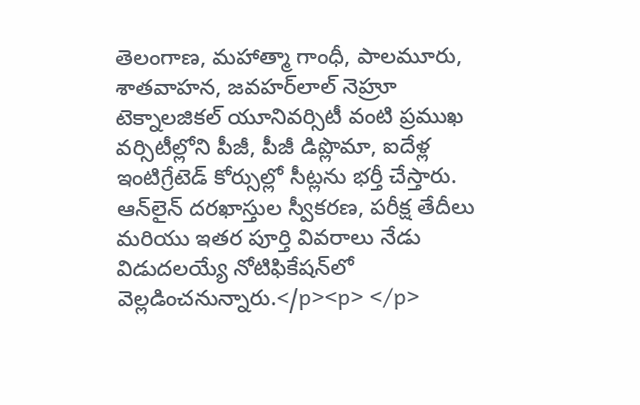తెలంగాణ, మహాత్మా గాంధీ, పాలమూరు, శాతవాహన, జవహర్‌లాల్ నెహ్రూ టెక్నాలజికల్ యూనివర్సిటీ వంటి ప్రముఖ వర్సిటీల్లోని పీజీ, పీజీ డిప్లొమా, ఐదేళ్ల ఇంటిగ్రేటెడ్ కోర్సుల్లో సీట్లను భర్తీ చేస్తారు. ఆన్‌లైన్ దరఖాస్తుల స్వీకరణ, పరీక్ష తేదీలు మరియు ఇతర పూర్తి వివరాలు నేడు విడుదలయ్యే నోటిఫికేషన్‌లో వెల్లడించనున్నారు.</p><p> </p>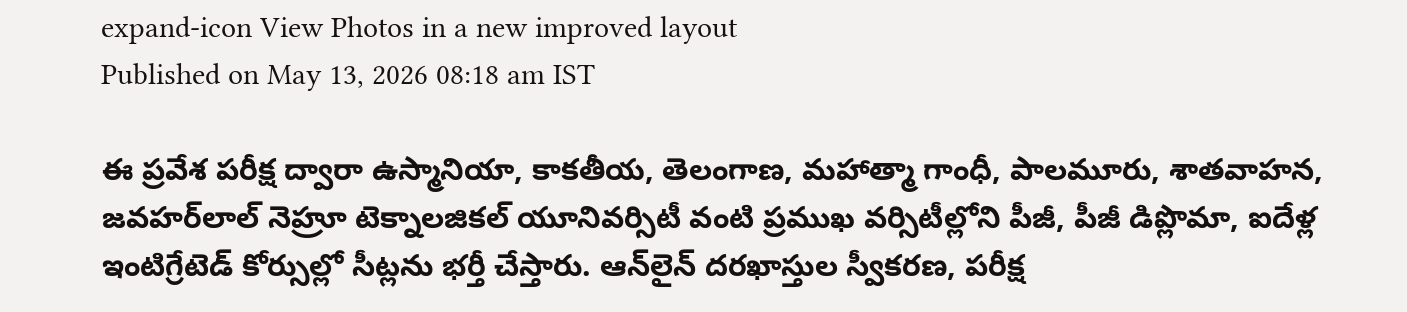expand-icon View Photos in a new improved layout
Published on May 13, 2026 08:18 am IST

ఈ ప్రవేశ పరీక్ష ద్వారా ఉస్మానియా, కాకతీయ, తెలంగాణ, మహాత్మా గాంధీ, పాలమూరు, శాతవాహన, జవహర్‌లాల్ నెహ్రూ టెక్నాలజికల్ యూనివర్సిటీ వంటి ప్రముఖ వర్సిటీల్లోని పీజీ, పీజీ డిప్లొమా, ఐదేళ్ల ఇంటిగ్రేటెడ్ కోర్సుల్లో సీట్లను భర్తీ చేస్తారు. ఆన్‌లైన్ దరఖాస్తుల స్వీకరణ, పరీక్ష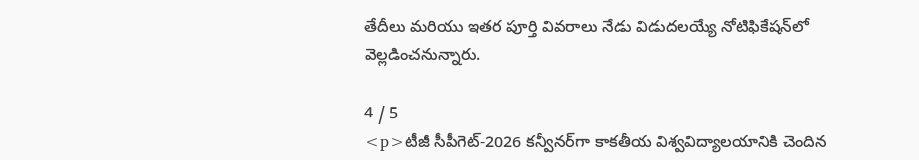తేదీలు మరియు ఇతర పూర్తి వివరాలు నేడు విడుదలయ్యే నోటిఫికేషన్‌లో వెల్లడించనున్నారు.

4 / 5
<p>టీజీ సీపీగెట్-2026 కన్వీనర్‌గా కాకతీయ విశ్వవిద్యాలయానికి చెందిన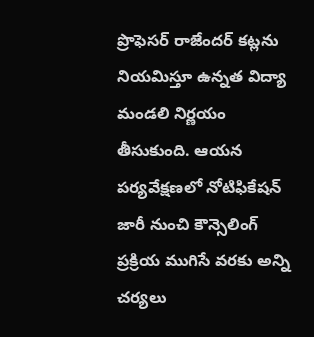ప్రొఫెసర్ రాజేందర్ కట్లను నియమిస్తూ ఉన్నత విద్యా మండలి నిర్ణయం తీసుకుంది. ఆయన పర్యవేక్షణలో నోటిఫికేషన్ జారీ నుంచి కౌన్సెలింగ్ ప్రక్రియ ముగిసే వరకు అన్ని చర్యలు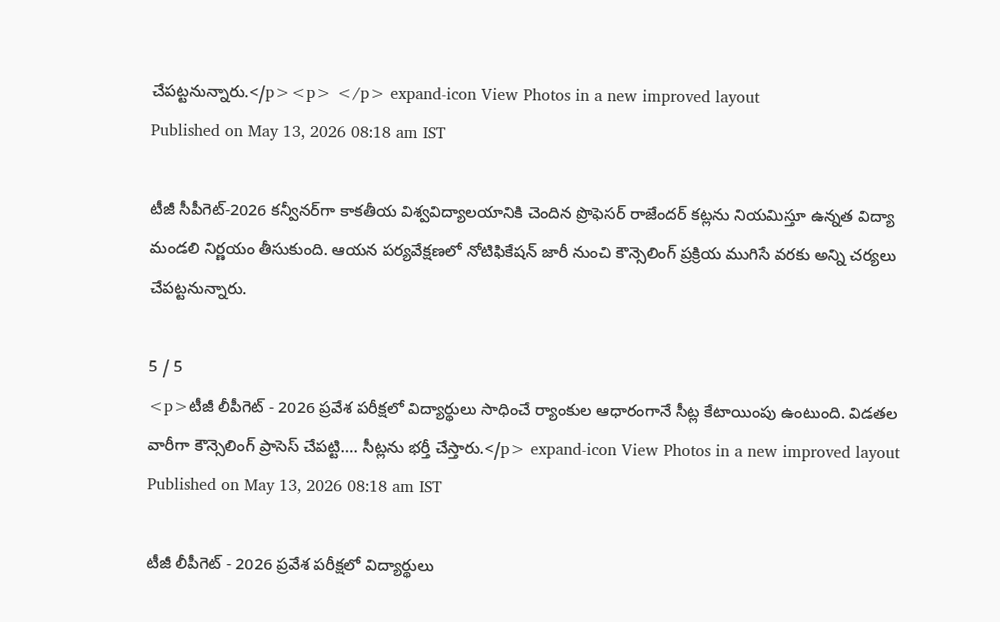చేపట్టనున్నారు.</p><p> </p> expand-icon View Photos in a new improved layout
Published on May 13, 2026 08:18 am IST

టీజీ సీపీగెట్-2026 కన్వీనర్‌గా కాకతీయ విశ్వవిద్యాలయానికి చెందిన ప్రొఫెసర్ రాజేందర్ కట్లను నియమిస్తూ ఉన్నత విద్యా మండలి నిర్ణయం తీసుకుంది. ఆయన పర్యవేక్షణలో నోటిఫికేషన్ జారీ నుంచి కౌన్సెలింగ్ ప్రక్రియ ముగిసే వరకు అన్ని చర్యలు చేపట్టనున్నారు.

5 / 5
<p>టీజీ లీపీగెట్ - 2026 ప్రవేశ పరీక్షలో విద్యార్థులు సాధించే ర్యాంకుల ఆధారంగానే సీట్ల కేటాయింపు ఉంటుంది. విడతల వారీగా కౌన్సెలింగ్ ప్రాసెస్ చేపట్టి…. సీట్లను భర్తీ చేస్తారు.</p> expand-icon View Photos in a new improved layout
Published on May 13, 2026 08:18 am IST

టీజీ లీపీగెట్ - 2026 ప్రవేశ పరీక్షలో విద్యార్థులు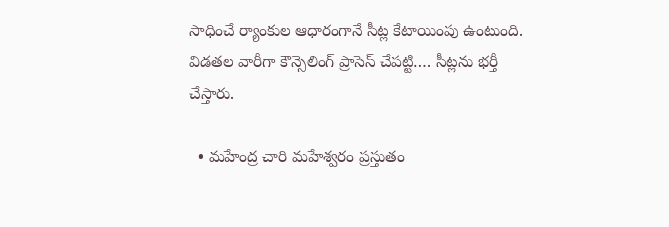సాధించే ర్యాంకుల ఆధారంగానే సీట్ల కేటాయింపు ఉంటుంది. విడతల వారీగా కౌన్సెలింగ్ ప్రాసెస్ చేపట్టి…. సీట్లను భర్తీ చేస్తారు.

  • మహేంద్ర చారి మహేశ్వరం ప్రస్తుతం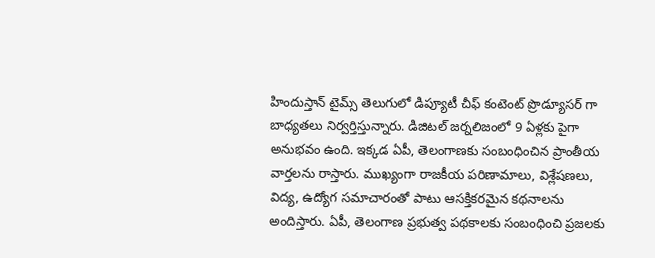హిందుస్తాన్ టైమ్స్ తెలుగులో డిప్యూటీ చీఫ్ కంటెంట్ ప్రొడ్యూసర్ గా బాధ్యతలు నిర్వర్తిస్తున్నారు. డిజిటల్ జర్నలిజంలో 9 ఏళ్లకు పైగా అనుభవం ఉంది. ఇక్కడ ఏపీ, తెలంగాణకు సంబంధించిన ప్రాంతీయ వార్తలను రాస్తారు. ముఖ్యంగా రాజకీయ పరిణామాలు, విశ్లేషణలు, విద్య, ఉద్యోగ సమాచారంతో పాటు ఆసక్తికరమైన కథనాలను అందిస్తారు. ఏపీ, తెలంగాణ ప్రభుత్వ పథకాలకు సంబంధించి ప్రజలకు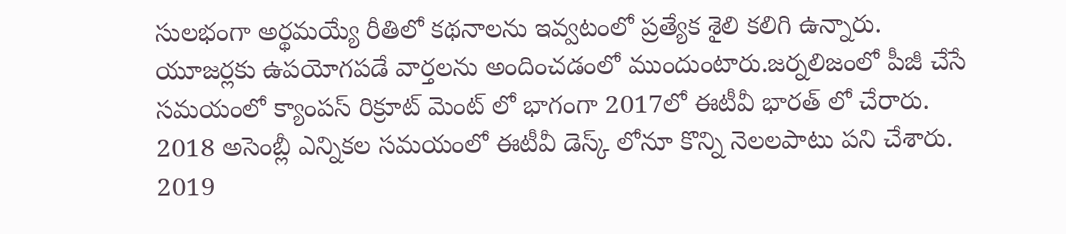సులభంగా అర్థమయ్యే రీతిలో కథనాలను ఇవ్వటంలో ప్రత్యేక శైలి కలిగి ఉన్నారు. యూజర్లకు ఉపయోగపడే వార్తలను అందించడంలో ముందుంటారు.జర్నలిజంలో పీజీ చేసే సమయంలో క్యాంపస్ రిక్రూట్ మెంట్ లో భాగంగా 2017లో ఈటీవీ భారత్ లో చేరారు. 2018 అసెంబ్లీ ఎన్నికల సమయంలో ఈటీవీ డెస్క్ లోనూ కొన్ని నెలలపాటు పని చేశారు. 2019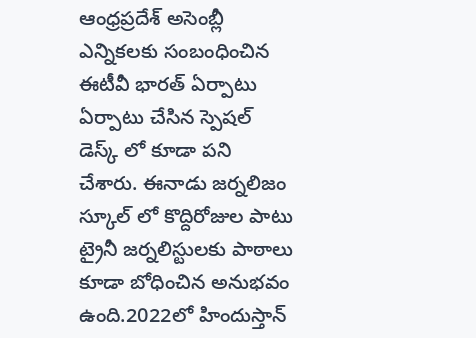ఆంధ్రప్రదేశ్ అసెంబ్లీ ఎన్నికలకు సంబంధించిన ఈటీవీ భారత్ ఏర్పాటు ఏర్పాటు చేసిన స్పెషల్ డెస్క్ లో కూడా పని చేశారు. ఈనాడు జర్నలిజం స్కూల్ లో కొద్దిరోజుల పాటు ట్రైనీ జర్నలిస్టులకు పాఠాలు కూడా బోధించిన అనుభవం ఉంది.2022లో హిందుస్తాన్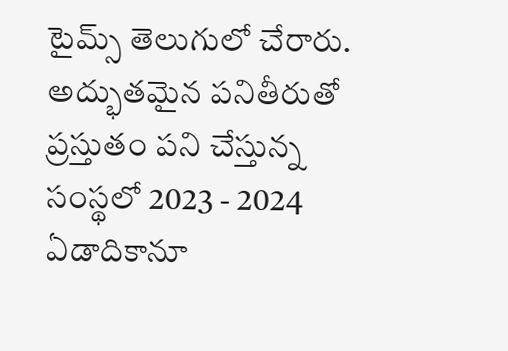టైమ్స్ తెలుగులో చేరారు. అద్భుతమైన పనితీరుతో ప్రస్తుతం పని చేస్తున్న సంస్థలో 2023 - 2024 ఏడాదికానూ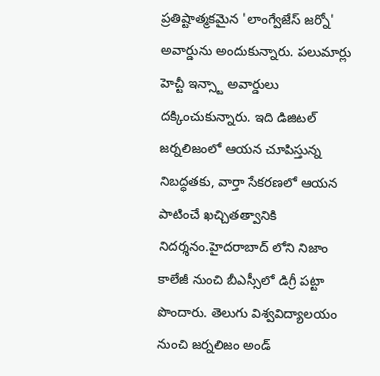ప్రతిష్టాత్మకమైన 'లాంగ్వేజేస్ జర్నో' అవార్డును అందుకున్నారు. పలుమార్లు హెచ్టీ ఇన్స్టా అవార్డులు దక్కించుకున్నారు. ఇది డిజిటల్ జర్నలిజంలో ఆయన చూపిస్తున్న నిబద్ధతకు, వార్తా సేకరణలో ఆయన పాటించే ఖచ్చితత్వానికి నిదర్శనం.హైదరాబాద్ లోని నిజాం కాలేజీ నుంచి బీఎస్సీలో డిగ్రీ పట్టా పొందారు. తెలుగు విశ్వవిద్యాలయం నుంచి జర్నలిజం అండ్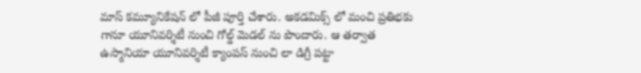మాస్ కమ్యూనికేషన్ లో పీజీ పూర్తి చేశారు. అకడమిక్స్ లో మంచి ప్రతిభకు గానూ యూనివర్శిటీ నుంచి గోల్డ్ మెడల్ ను పొందారు. ఆ తర్వాత ఉస్మానియా యూనివర్శిటీ క్యాంపస్ నుంచి లా డిగ్రీ పట్టా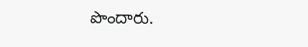పొందారు.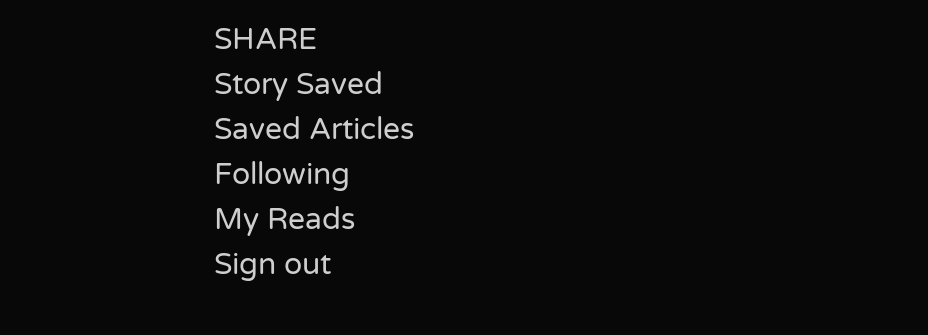SHARE
Story Saved
Saved Articles
Following
My Reads
Sign out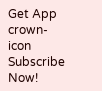Get App
crown-icon
Subscribe Now!